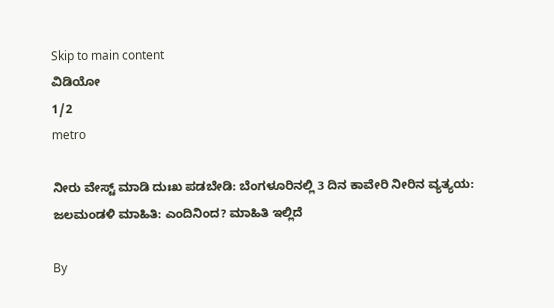Skip to main content
ವಿಡಿಯೋ
1/2
metro

ನೀರು ವೇಸ್ಟ್‌ ಮಾಡಿ ದುಃಖ ಪಡಬೇಡಿ: ಬೆಂಗಳೂರಿನಲ್ಲಿ 3 ದಿನ ಕಾವೇರಿ ನೀರಿನ ವ್ಯತ್ಯಯ: ಜಲಮಂಡಳಿ ಮಾಹಿತಿ: ಎಂದಿನಿಂದ? ಮಾಹಿತಿ ಇಲ್ಲಿದೆ

By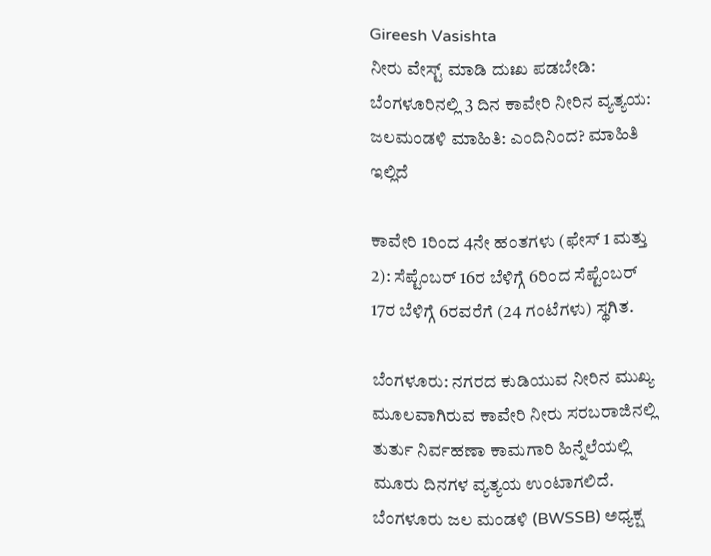Gireesh Vasishta
ನೀರು ವೇಸ್ಟ್‌ ಮಾಡಿ ದುಃಖ ಪಡಬೇಡಿ: ಬೆಂಗಳೂರಿನಲ್ಲಿ 3 ದಿನ ಕಾವೇರಿ ನೀರಿನ ವ್ಯತ್ಯಯ: ಜಲಮಂಡಳಿ ಮಾಹಿತಿ: ಎಂದಿನಿಂದ? ಮಾಹಿತಿ ಇಲ್ಲಿದೆ

ಕಾವೇರಿ 1ರಿಂದ 4ನೇ ಹಂತಗಳು (ಫೇಸ್ 1 ಮತ್ತು 2): ಸೆಪ್ಟೆಂಬರ್ 16ರ ಬೆಳಿಗ್ಗೆ 6ರಿಂದ ಸೆಪ್ಟೆಂಬರ್ 17ರ ಬೆಳಿಗ್ಗೆ 6ರವರೆಗೆ (24 ಗಂಟೆಗಳು) ಸ್ಥಗಿತ.

ಬೆಂಗಳೂರು: ನಗರದ ಕುಡಿಯುವ ನೀರಿನ ಮುಖ್ಯ ಮೂಲವಾಗಿರುವ ಕಾವೇರಿ ನೀರು ಸರಬರಾಜಿನಲ್ಲಿ ತುರ್ತು ನಿರ್ವಹಣಾ ಕಾಮಗಾರಿ ಹಿನ್ನೆಲೆಯಲ್ಲಿ ಮೂರು ದಿನಗಳ ವ್ಯತ್ಯಯ ಉಂಟಾಗಲಿದೆ. ಬೆಂಗಳೂರು ಜಲ ಮಂಡಳಿ (BWSSB) ಅಧ್ಯಕ್ಷ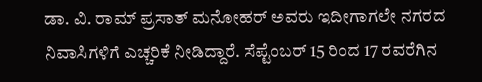ಡಾ. ವಿ. ರಾಮ್ ಪ್ರಸಾತ್ ಮನೋಹರ್ ಅವರು ಇದೀಗಾಗಲೇ ನಗರದ ನಿವಾಸಿಗಳಿಗೆ ಎಚ್ಚರಿಕೆ ನೀಡಿದ್ದಾರೆ. ಸೆಪ್ಟೆಂಬರ್ 15 ರಿಂದ 17 ರವರೆಗಿನ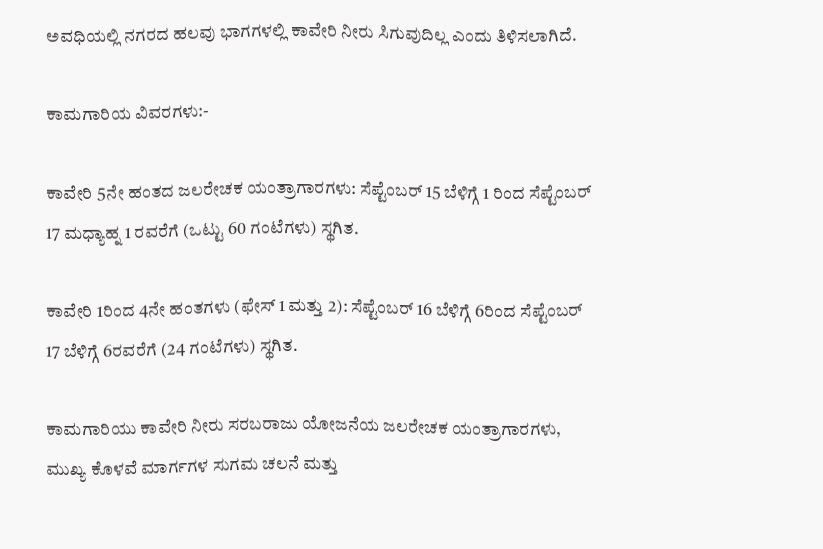ಅವಧಿಯಲ್ಲಿ ನಗರದ ಹಲವು ಭಾಗಗಳಲ್ಲಿ ಕಾವೇರಿ ನೀರು ಸಿಗುವುದಿಲ್ಲ ಎಂದು ತಿಳಿಸಲಾಗಿದೆ.

ಕಾಮಗಾರಿಯ ವಿವರಗಳು:-

ಕಾವೇರಿ 5ನೇ ಹಂತದ ಜಲರೇಚಕ ಯಂತ್ರಾಗಾರಗಳು: ಸೆಪ್ಟೆಂಬರ್ 15 ಬೆಳಿಗ್ಗೆ 1 ರಿಂದ ಸೆಪ್ಟೆಂಬರ್ 17 ಮಧ್ಯಾಹ್ನ 1 ರವರೆಗೆ (ಒಟ್ಟು 60 ಗಂಟೆಗಳು) ಸ್ಥಗಿತ.

ಕಾವೇರಿ 1ರಿಂದ 4ನೇ ಹಂತಗಳು (ಫೇಸ್ 1 ಮತ್ತು 2): ಸೆಪ್ಟೆಂಬರ್ 16 ಬೆಳಿಗ್ಗೆ 6ರಿಂದ ಸೆಪ್ಟೆಂಬರ್ 17 ಬೆಳಿಗ್ಗೆ 6ರವರೆಗೆ (24 ಗಂಟೆಗಳು) ಸ್ಥಗಿತ.

ಕಾಮಗಾರಿಯು ಕಾವೇರಿ ನೀರು ಸರಬರಾಜು ಯೋಜನೆಯ ಜಲರೇಚಕ ಯಂತ್ರಾಗಾರಗಳು, ಮುಖ್ಯ ಕೊಳವೆ ಮಾರ್ಗಗಳ ಸುಗಮ ಚಲನೆ ಮತ್ತು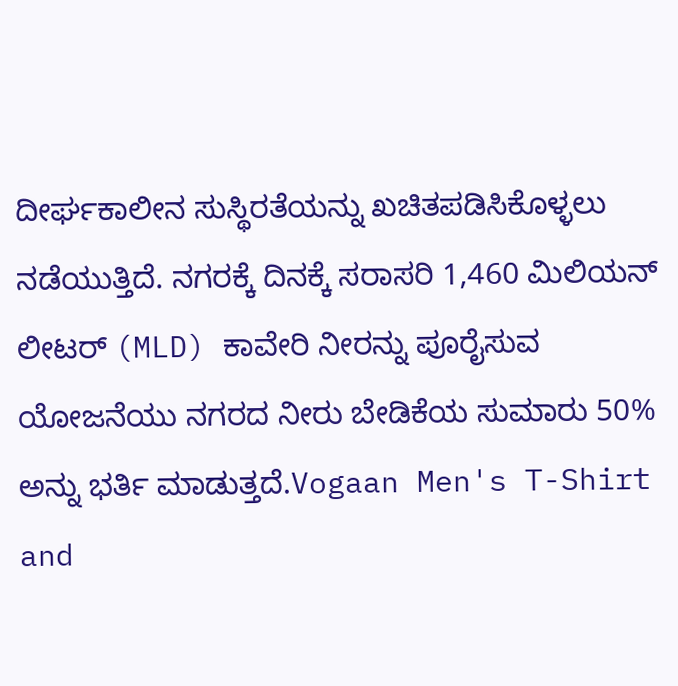ದೀರ್ಘಕಾಲೀನ ಸುಸ್ಥಿರತೆಯನ್ನು ಖಚಿತಪಡಿಸಿಕೊಳ್ಳಲು ನಡೆಯುತ್ತಿದೆ. ನಗರಕ್ಕೆ ದಿನಕ್ಕೆ ಸರಾಸರಿ 1,460 ಮಿಲಿಯನ್ ಲೀಟರ್ (MLD) ಕಾವೇರಿ ನೀರನ್ನು ಪೂರೈಸುವ ಯೋಜನೆಯು ನಗರದ ನೀರು ಬೇಡಿಕೆಯ ಸುಮಾರು 50% ಅನ್ನು ಭರ್ತಿ ಮಾಡುತ್ತದೆ.Vogaan Men's T-Shirt and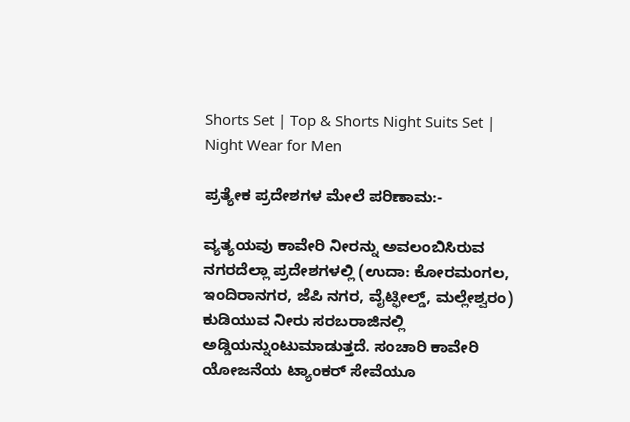Shorts Set | Top & Shorts Night Suits Set | Night Wear for Men

ಪ್ರತ್ಯೇಕ ಪ್ರದೇಶಗಳ ಮೇಲೆ ಪರಿಣಾಮ:-

ವ್ಯತ್ಯಯವು ಕಾವೇರಿ ನೀರನ್ನು ಅವಲಂಬಿಸಿರುವ ನಗರದೆಲ್ಲಾ ಪ್ರದೇಶಗಳಲ್ಲಿ (ಉದಾ: ಕೋರಮಂಗಲ, ಇಂದಿರಾನಗರ, ಜೆಪಿ ನಗರ, ವೈಟ್ಫೀಲ್ಡ್, ಮಲ್ಲೇಶ್ವರಂ) ಕುಡಿಯುವ ನೀರು ಸರಬರಾಜಿನಲ್ಲಿ ಅಡ್ಡಿಯನ್ನುಂಟುಮಾಡುತ್ತದೆ. ಸಂಚಾರಿ ಕಾವೇರಿ ಯೋಜನೆಯ ಟ್ಯಾಂಕರ್ ಸೇವೆಯೂ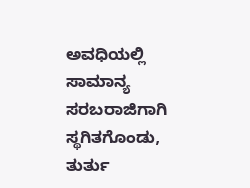ಅವಧಿಯಲ್ಲಿ ಸಾಮಾನ್ಯ ಸರಬರಾಜಿಗಾಗಿ ಸ್ಥಗಿತಗೊಂಡು, ತುರ್ತು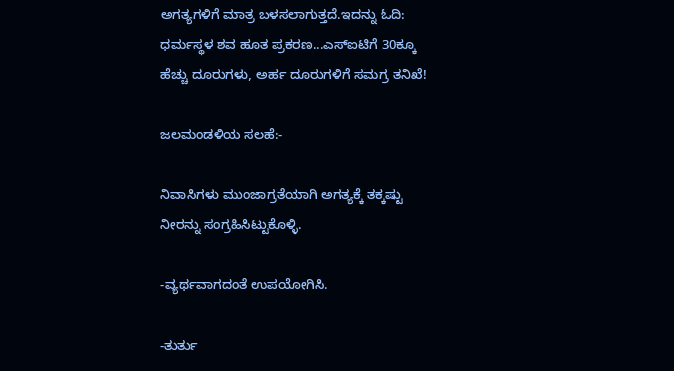ಅಗತ್ಯಗಳಿಗೆ ಮಾತ್ರ ಬಳಸಲಾಗುತ್ತದೆ.ಇದನ್ನು ಓದಿ: ಧರ್ಮಸ್ಥಳ ಶವ ಹೂತ ಪ್ರಕರಣ...ಎಸ್‌ಐಟಿಗೆ 30ಕ್ಕೂ ಹೆಚ್ಚು ದೂರುಗಳು, ಅರ್ಹ ದೂರುಗಳಿಗೆ ಸಮಗ್ರ ತನಿಖೆ!

ಜಲಮಂಡಳಿಯ ಸಲಹೆ:-

ನಿವಾಸಿಗಳು ಮುಂಜಾಗ್ರತೆಯಾಗಿ ಅಗತ್ಯಕ್ಕೆ ತಕ್ಕಷ್ಟು ನೀರನ್ನು ಸಂಗ್ರಹಿಸಿಟ್ಟುಕೊಳ್ಳಿ.

-ವ್ಯರ್ಥವಾಗದಂತೆ ಉಪಯೋಗಿಸಿ.

-ತುರ್ತು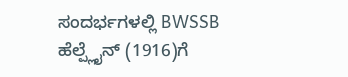ಸಂದರ್ಭಗಳಲ್ಲಿ BWSSB ಹೆಲ್ಪ್ಲೈನ್ (1916)ಗೆ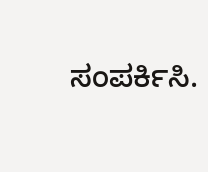ಸಂಪರ್ಕಿಸಿ.